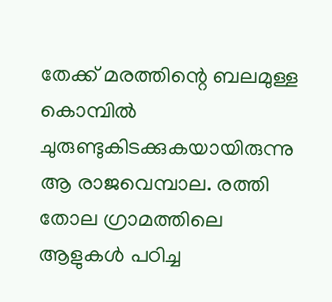തേക്ക് മരത്തിന്റെ ബലമുള്ള കൊമ്പിൽ ചുരുണ്ടുകിടക്കുകയായിരുന്നു ആ രാജവെമ്പാല. രത്തി തോല ഗ്രാമത്തിലെ ആളുകൾ പഠിച്ച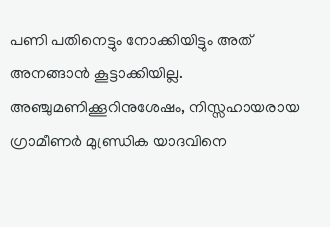പണി പതിനെട്ടും നോക്കിയിട്ടും അത് അനങ്ങാൻ കൂട്ടാക്കിയില്ല.
അഞ്ചുമണിക്കൂറിനുശേഷം, നിസ്സഹായരായ ഗ്രാമീണർ മുണ്ഡ്രിക യാദവിനെ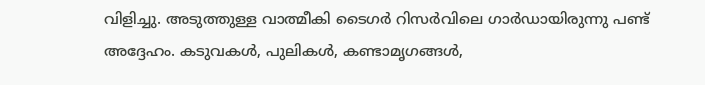വിളിച്ചു. അടുത്തുള്ള വാത്മീകി ടൈഗർ റിസർവിലെ ഗാർഡായിരുന്നു പണ്ട് അദ്ദേഹം. കടുവകൾ, പുലികൾ, കണ്ടാമൃഗങ്ങൾ,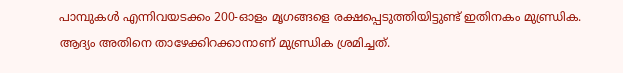പാമ്പുകൾ എന്നിവയടക്കം 200-ഓളം മൃഗങ്ങളെ രക്ഷപ്പെടുത്തിയിട്ടുണ്ട് ഇതിനകം മുണ്ഡ്രിക.
ആദ്യം അതിനെ താഴേക്കിറക്കാനാണ് മുണ്ഡ്രിക ശ്രമിച്ചത്.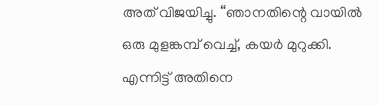അത് വിജയിച്ചു. “ഞാനതിന്റെ വായിൽ ഒരു മുളങ്കമ്പ് വെച്ച്, കയർ മുറുക്കി. എന്നിട്ട് അതിനെ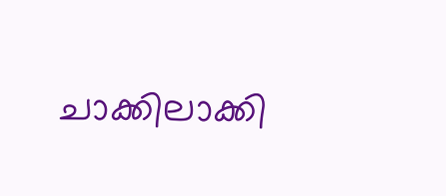ചാക്കിലാക്കി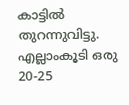കാട്ടിൽ തുറന്നുവിട്ടു. എല്ലാംകൂടി ഒരു 20-25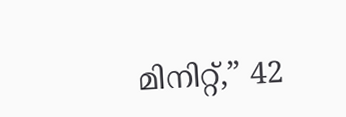മിനിറ്റ്,” 42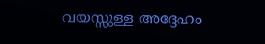വയസ്സുള്ള അദ്ദേഹം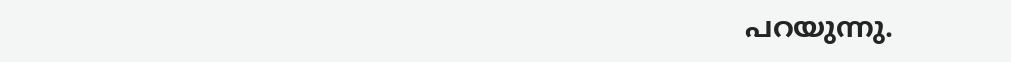പറയുന്നു.